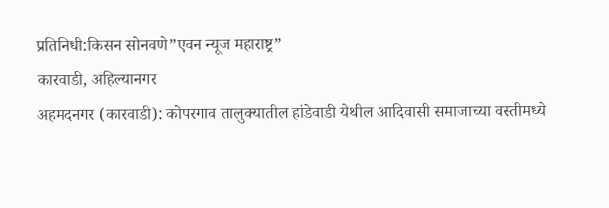प्रतिनिधी:किसन सोनवणे”एवन न्यूज महाराष्ट्र”
कारवाडी, अहिल्यानगर
अहमदनगर (कारवाडी): कोपरगाव तालुक्यातील हांडेवाडी येथील आदिवासी समाजाच्या वस्तीमध्ये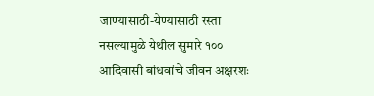जाण्यासाठी-येण्यासाठी रस्ता नसल्यामुळे येथील सुमारे १०० आदिवासी बांधवांचे जीवन अक्षरशः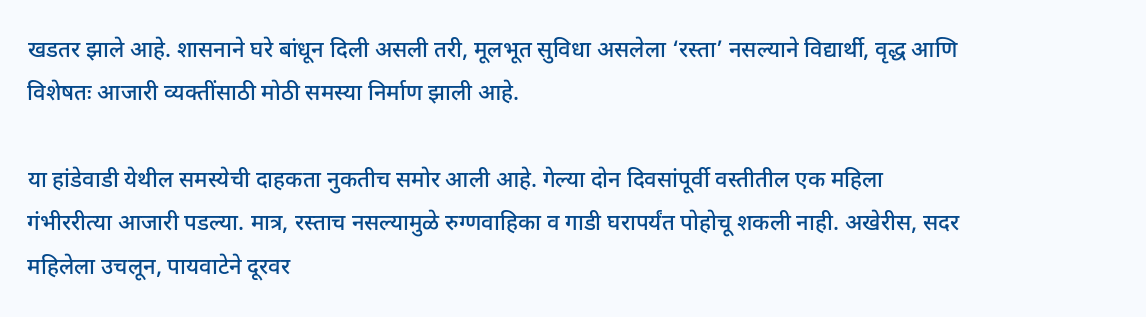खडतर झाले आहे. शासनाने घरे बांधून दिली असली तरी, मूलभूत सुविधा असलेला ‘रस्ता’ नसल्याने विद्यार्थी, वृद्ध आणि विशेषतः आजारी व्यक्तींसाठी मोठी समस्या निर्माण झाली आहे.

या हांडेवाडी येथील समस्येची दाहकता नुकतीच समोर आली आहे. गेल्या दोन दिवसांपूर्वी वस्तीतील एक महिला गंभीररीत्या आजारी पडल्या. मात्र, रस्ताच नसल्यामुळे रुग्णवाहिका व गाडी घरापर्यंत पोहोचू शकली नाही. अखेरीस, सदर महिलेला उचलून, पायवाटेने दूरवर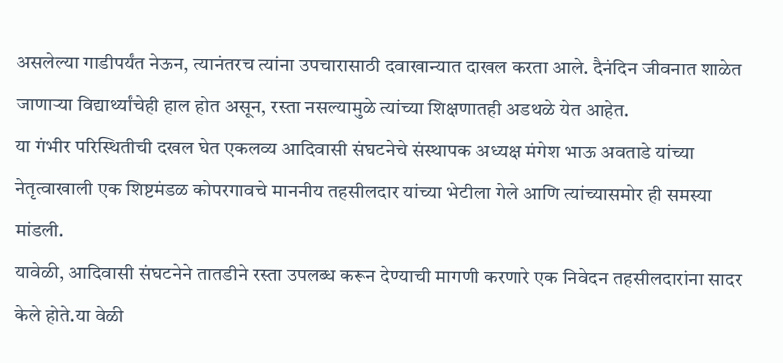असलेल्या गाडीपर्यंत नेऊन, त्यानंतरच त्यांना उपचारासाठी दवाखान्यात दाखल करता आले. दैनंदिन जीवनात शाळेत जाणाऱ्या विद्यार्थ्यांचेही हाल होत असून, रस्ता नसल्यामुळे त्यांच्या शिक्षणातही अडथळे येत आहेत.
या गंभीर परिस्थितीची दखल घेत एकलव्य आदिवासी संघटनेचे संस्थापक अध्यक्ष मंगेश भाऊ अवताडे यांच्या नेतृत्वाखाली एक शिष्टमंडळ कोपरगावचे माननीय तहसीलदार यांच्या भेटीला गेले आणि त्यांच्यासमोर ही समस्या मांडली.
यावेळी, आदिवासी संघटनेने तातडीने रस्ता उपलब्ध करून देण्याची मागणी करणारे एक निवेदन तहसीलदारांना सादर केले होते.या वेळी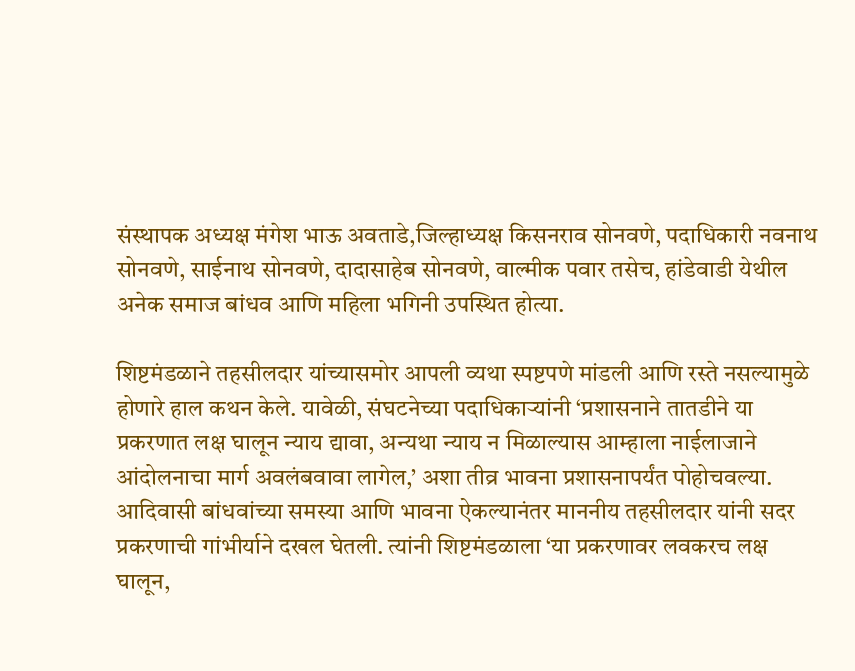संस्थापक अध्यक्ष मंगेश भाऊ अवताडे,जिल्हाध्यक्ष किसनराव सोनवणे, पदाधिकारी नवनाथ सोनवणे, साईनाथ सोनवणे, दादासाहेब सोनवणे, वाल्मीक पवार तसेच, हांडेवाडी येथील अनेक समाज बांधव आणि महिला भगिनी उपस्थित होत्या.

शिष्टमंडळाने तहसीलदार यांच्यासमोर आपली व्यथा स्पष्टपणे मांडली आणि रस्ते नसल्यामुळे होणारे हाल कथन केले. यावेळी, संघटनेच्या पदाधिकाऱ्यांनी ‘प्रशासनाने तातडीने या प्रकरणात लक्ष घालून न्याय द्यावा, अन्यथा न्याय न मिळाल्यास आम्हाला नाईलाजाने आंदोलनाचा मार्ग अवलंबवावा लागेल,’ अशा तीव्र भावना प्रशासनापर्यंत पोहोचवल्या.
आदिवासी बांधवांच्या समस्या आणि भावना ऐकल्यानंतर माननीय तहसीलदार यांनी सदर प्रकरणाची गांभीर्याने दखल घेतली. त्यांनी शिष्टमंडळाला ‘या प्रकरणावर लवकरच लक्ष घालून,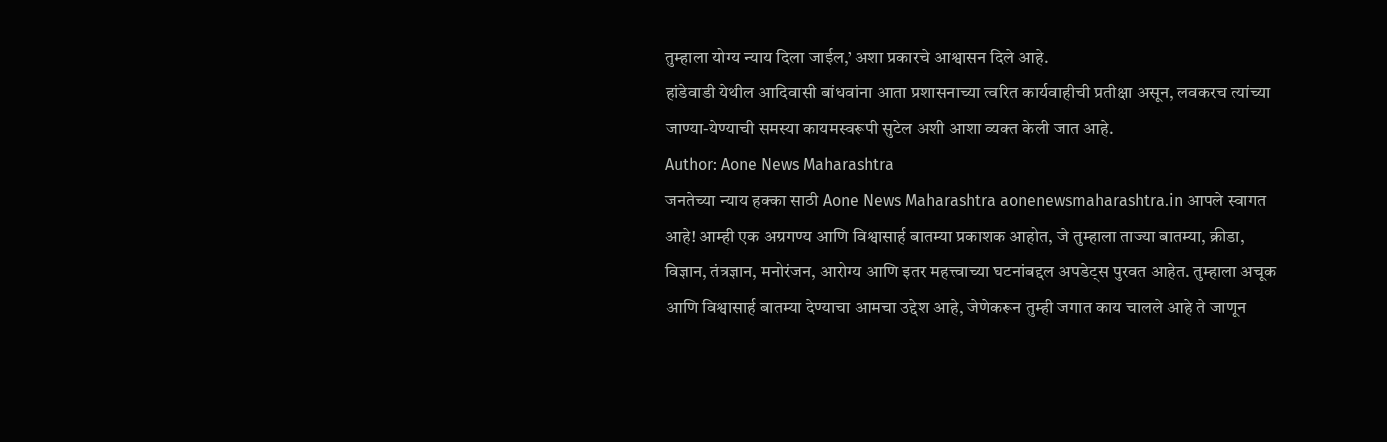तुम्हाला योग्य न्याय दिला जाईल,’ अशा प्रकारचे आश्वासन दिले आहे.
हांडेवाडी येथील आदिवासी बांधवांना आता प्रशासनाच्या त्वरित कार्यवाहीची प्रतीक्षा असून, लवकरच त्यांच्या जाण्या-येण्याची समस्या कायमस्वरूपी सुटेल अशी आशा व्यक्त केली जात आहे.
Author: Aone News Maharashtra
जनतेच्या न्याय हक्का साठी Aone News Maharashtra aonenewsmaharashtra.in आपले स्वागत आहे! आम्ही एक अग्रगण्य आणि विश्वासार्ह बातम्या प्रकाशक आहोत, जे तुम्हाला ताज्या बातम्या, क्रीडा, विज्ञान, तंत्रज्ञान, मनोरंजन, आरोग्य आणि इतर महत्त्वाच्या घटनांबद्दल अपडेट्स पुरवत आहेत. तुम्हाला अचूक आणि विश्वासार्ह बातम्या देण्याचा आमचा उद्देश आहे, जेणेकरून तुम्ही जगात काय चालले आहे ते जाणून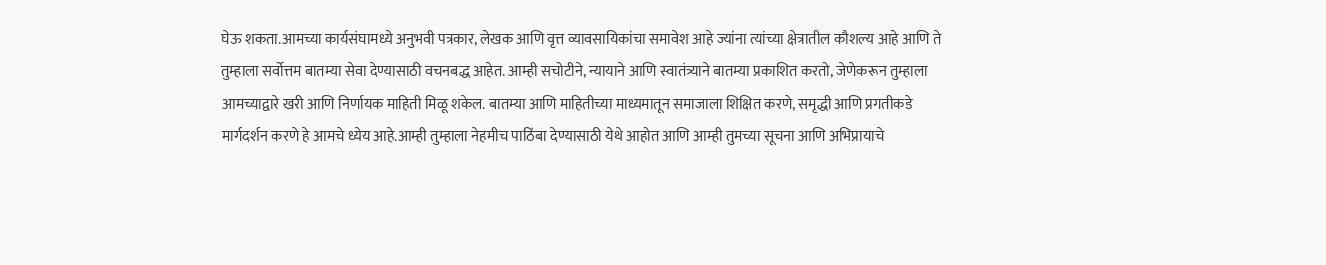घेऊ शकता.आमच्या कार्यसंघामध्ये अनुभवी पत्रकार, लेखक आणि वृत्त व्यावसायिकांचा समावेश आहे ज्यांना त्यांच्या क्षेत्रातील कौशल्य आहे आणि ते तुम्हाला सर्वोत्तम बातम्या सेवा देण्यासाठी वचनबद्ध आहेत. आम्ही सचोटीने, न्यायाने आणि स्वातंत्र्याने बातम्या प्रकाशित करतो, जेणेकरून तुम्हाला आमच्याद्वारे खरी आणि निर्णायक माहिती मिळू शकेल. बातम्या आणि माहितीच्या माध्यमातून समाजाला शिक्षित करणे, समृद्धी आणि प्रगतीकडे मार्गदर्शन करणे हे आमचे ध्येय आहे.आम्ही तुम्हाला नेहमीच पाठिंबा देण्यासाठी येथे आहोत आणि आम्ही तुमच्या सूचना आणि अभिप्रायाचे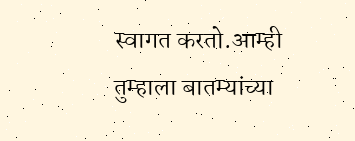स्वागत करतो.आम्ही तुम्हाला बातम्यांच्या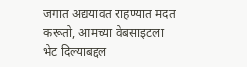जगात अद्ययावत राहण्यात मदत करूतो, आमच्या वेबसाइटला भेट दिल्याबद्दल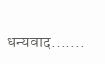धन्यवाद.......